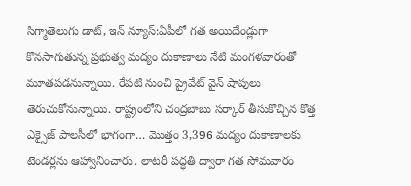సిగ్మాతెలుగు డాట్, ఇన్ న్యూస్:ఏపీలో గత అయిదేండ్లుగా కొనసాగుతున్న ప్రభుత్వ మద్యం దుకాణాలు నేటి మంగ‌ళ‌వారంతో మూతపడనున్నాయి. రేపటి నుంచి ప్రైవేట్ వైన్ షాపులు తెరుచుకోనున్నాయి. రాష్ట్రంలోని చంద్రబాబు సర్కార్ తీసుకొచ్చిన కొత్త ఎక్సైజ్ పాలసీలో భాగంగా… మొత్తం 3,396 మద్యం దుకాణాలకు టెండర్లను ఆహ్వానించారు. లాటరీ పద్ధతి ద్వారా గత సోమ‌వారం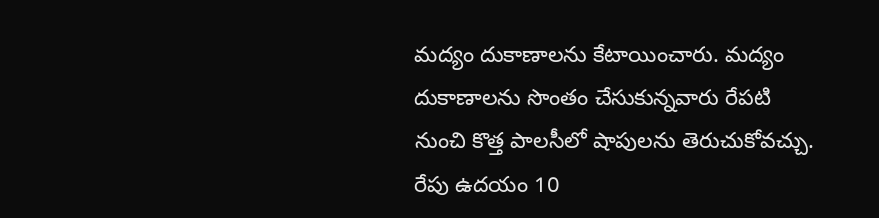మద్యం దుకాణాలను కేటాయించారు. మద్యం దుకాణాలను సొంతం చేసుకున్నవారు రేపటి నుంచి కొత్త పాలసీలో షాపులను తెరుచుకోవచ్చు. రేపు ఉదయం 10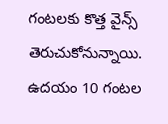గంటలకు కొత్త వైన్స్ తెరుచుకోనున్నాయి. ఉదయం 10 గంటల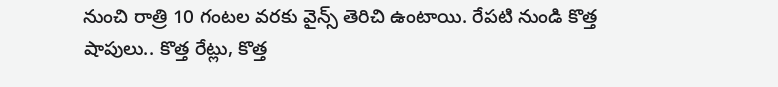నుంచి రాత్రి 10 గంటల వరకు వైన్స్ తెరిచి ఉంటాయి. రేపటి నుండి కొత్త షాపులు.. కొత్త రేట్లు, కొత్త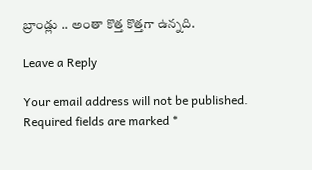బ్రాండ్లు .. అంతా కొత్త కొత్తగా ఉన్నది.

Leave a Reply

Your email address will not be published. Required fields are marked *